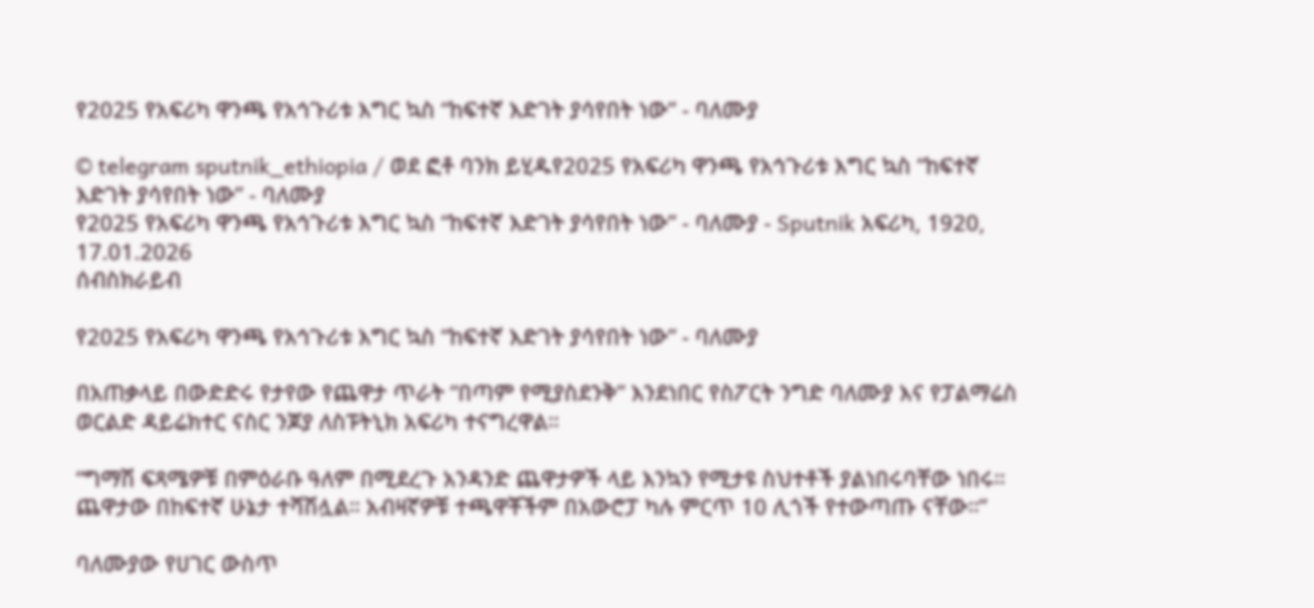የ2025 የአፍሪካ ዋንጫ የአኅጉሪቱ እግር ኳስ “ከፍተኛ እድገት ያሳየበት ነው” - ባለሙያ

© telegram sputnik_ethiopia / ወደ ፎቶ ባንክ ይሂዱየ2025 የአፍሪካ ዋንጫ የአኅጉሪቱ እግር ኳስ “ከፍተኛ እድገት ያሳየበት ነው” - ባለሙያ
የ2025 የአፍሪካ ዋንጫ የአኅጉሪቱ እግር ኳስ “ከፍተኛ እድገት ያሳየበት ነው” - ባለሙያ - Sputnik አፍሪካ, 1920, 17.01.2026
ሰብስክራይብ

የ2025 የአፍሪካ ዋንጫ የአኅጉሪቱ እግር ኳስ “ከፍተኛ እድገት ያሳየበት ነው” - ባለሙያ

በአጠቃላይ በውድድሩ የታየው የጨዋታ ጥራት “በጣም የሚያስደንቅ” እንደነበር የስፖርት ንግድ ባለሙያ እና የፓልማሬስ ወርልድ ዳይሬክተር ናስር ንጆያ ለስፑትኒክ አፍሪካ ተናግረዋል።

“ግማሽ ፍጻሜዎቹ በምዕራቡ ዓለም በሚደረጉ አንዳንድ ጨዋታዎች ላይ እንኳን የሚታዩ ስህተቶች ያልነበሩባቸው ነበሩ። ጨዋታው በከፍተኛ ሁኔታ ተሻሽሏል። አብዛኛዎቹ ተጫዋቾችም በአውሮፓ ካሉ ምርጥ 10 ሊጎች የተውጣጡ ናቸው።”

ባለሙያው የሀገር ውስጥ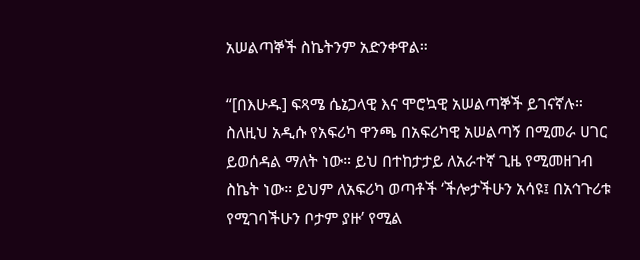አሠልጣኞች ስኬትንም አድንቀዋል።

“[በእሁዱ] ፍጻሜ ሴኔጋላዊ እና ሞሮኳዊ አሠልጣኞች ይገናኛሉ። ስለዚህ አዲሱ የአፍሪካ ዋንጫ በአፍሪካዊ አሠልጣኝ በሚመራ ሀገር ይወሰዳል ማለት ነው። ይህ በተከታታይ ለአራተኛ ጊዜ የሚመዘገብ ስኬት ነው። ይህም ለአፍሪካ ወጣቶች ‘ችሎታችሁን አሳዩ፤ በአኅጉሪቱ የሚገባችሁን ቦታም ያዙ’ የሚል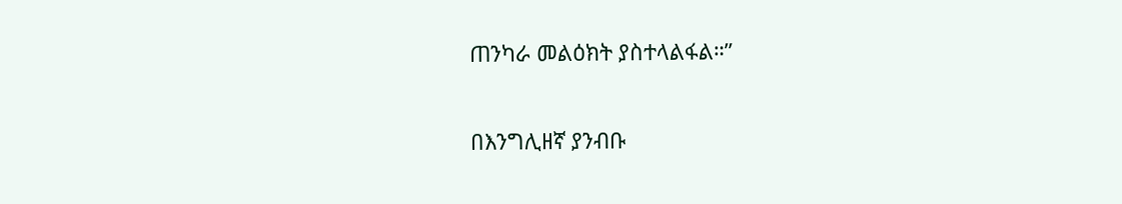ጠንካራ መልዕክት ያስተላልፋል።”

በእንግሊዘኛ ያንብቡ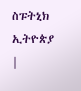ስፑትኒክ ኢትዮጵያ |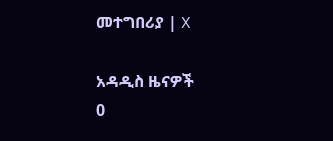መተግበሪያ | X

አዳዲስ ዜናዎች
0